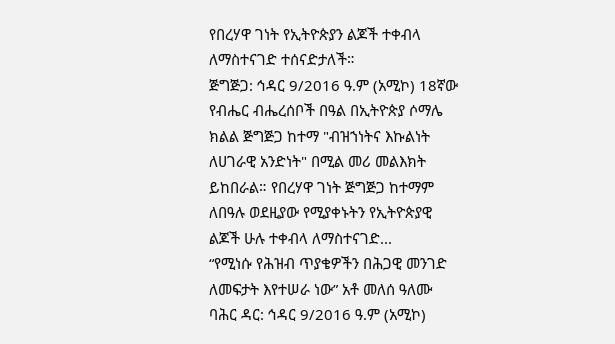የበረሃዋ ገነት የኢትዮጵያን ልጆች ተቀብላ ለማስተናገድ ተሰናድታለች።
ጅግጅጋ: ኅዳር 9/2016 ዓ.ም (አሚኮ) 18ኛው የብሔር ብሔረሰቦች በዓል በኢትዮጵያ ሶማሌ ክልል ጅግጅጋ ከተማ "ብዝኀነትና እኩልነት ለሀገራዊ አንድነት" በሚል መሪ መልእክት ይከበራል። የበረሃዋ ገነት ጅግጅጋ ከተማም ለበዓሉ ወደዚያው የሚያቀኑትን የኢትዮጵያዊ ልጆች ሁሉ ተቀብላ ለማስተናገድ...
“የሚነሱ የሕዝብ ጥያቄዎችን በሕጋዊ መንገድ ለመፍታት እየተሠራ ነው” አቶ መለሰ ዓለሙ
ባሕር ዳር: ኅዳር 9/2016 ዓ.ም (አሚኮ)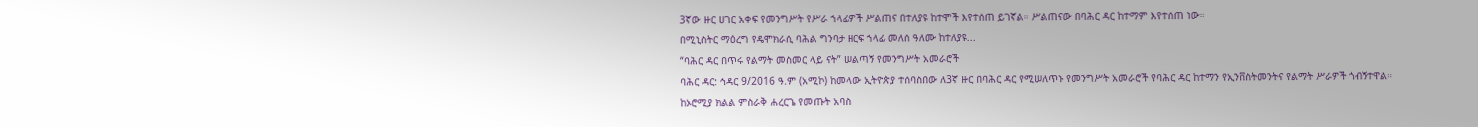3ኛው ዙር ሀገር አቀፍ የመንግሥት የሥራ ኀላፊዎች ሥልጠና በተለያዩ ከተሞች እየተሰጠ ይገኛል። ሥልጠናው በባሕር ዳር ከተማም እየተሰጠ ነው።
በሚኒስትር ማዕረግ የዴሞክራሲ ባሕል ግንባታ ዘርፍ ኀላፊ መለሰ ዓለሙ ከተለያዩ...
“ባሕር ዳር በጥሩ የልማት መስመር ላይ ናት” ሠልጣኝ የመንግሥት አመራሮች
ባሕር ዳር: ኅዳር 9/2016 ዓ.ም (አሚኮ) ከመላው ኢትዮጵያ ተሰባስበው ለ3ኛ ዙር በባሕር ዳር የሚሠለጥኑ የመንግሥት አመራሮች የባሕር ዳር ከተማን የኢንቨስትመንትና የልማት ሥራዎች ጎብኝተዋል።
ከኦሮሚያ ክልል ምስራቅ ሐረርጌ የመጡት አባስ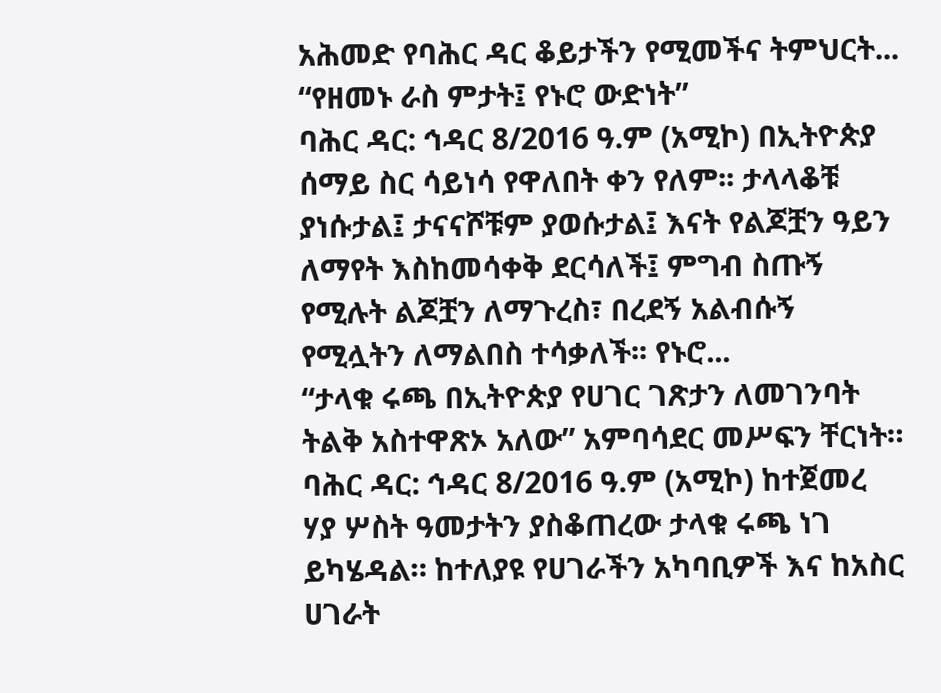አሕመድ የባሕር ዳር ቆይታችን የሚመችና ትምህርት...
“የዘመኑ ራስ ምታት፤ የኑሮ ውድነት”
ባሕር ዳር: ኅዳር 8/2016 ዓ.ም (አሚኮ) በኢትዮጵያ ሰማይ ስር ሳይነሳ የዋለበት ቀን የለም፡፡ ታላላቆቹ ያነሱታል፤ ታናናሾቹም ያወሱታል፤ እናት የልጆቿን ዓይን ለማየት እስከመሳቀቅ ደርሳለች፤ ምግብ ስጡኝ የሚሉት ልጆቿን ለማጉረስ፣ በረደኝ አልብሱኝ የሚሏትን ለማልበስ ተሳቃለች፡፡ የኑሮ...
“ታላቁ ሩጫ በኢትዮጵያ የሀገር ገጽታን ለመገንባት ትልቅ አስተዋጽኦ አለው” አምባሳደር መሥፍን ቸርነት።
ባሕር ዳር: ኅዳር 8/2016 ዓ.ም (አሚኮ) ከተጀመረ ሃያ ሦስት ዓመታትን ያስቆጠረው ታላቁ ሩጫ ነገ ይካሄዳል። ከተለያዩ የሀገራችን አካባቢዎች እና ከአስር ሀገራት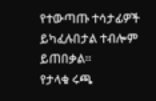የተውጣጡ ተሳታፊዎች ይካፈሉበታል ተብሎም ይጠበቃል።
የታላቁ ሩጫ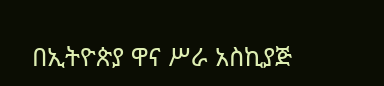በኢትዮጵያ ዋና ሥራ አስኪያጅ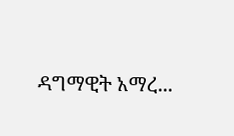ዳግማዊት አማረ...